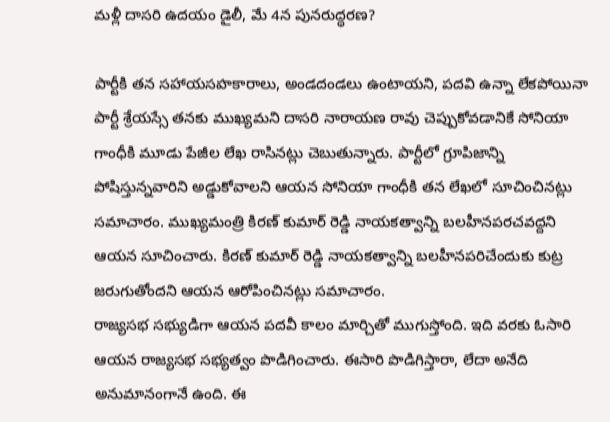మళ్లీ దాసరి ఉదయం డైలీ, మే 4న పునరుద్ధరణ?

పార్టీకి తన సహాయసహకారాలు, అండదండలు ఉంటాయని, పదవి ఉన్నా లేకపోయినా పార్టీ శ్రేయస్సే తనకు ముఖ్యమని దాసరి నారాయణ రావు చెప్పుకోవడానికే సోనియా గాంధీకి మూడు పేజీల లేఖ రాసినట్లు చెబుతున్నారు. పార్టీలో గ్రూపిజాన్ని పోషిస్తున్నవారిని అడ్డుకోవాలని ఆయన సోనియా గాంధీకి తన లేఖలో సూచించినట్లు సమాచారం. ముఖ్యమంత్రి కిరణ్ కుమార్ రెడ్డి నాయకత్వాన్ని బలహీనపరచవద్దని ఆయన సూచించారు. కిరణ్ కుమార్ రెడ్డి నాయకత్వాన్ని బలహీనపరిచేందుకు కుట్ర జరుగుతోందని ఆయన ఆరోపించినట్లు సమాచారం.
రాజ్యసభ సభ్యుడిగా ఆయన పదవీ కాలం మార్చితో ముగుస్తోంది. ఇది వరకు ఓసారి ఆయన రాజ్యసభ సభ్యత్వం పొడిగించారు. ఈసారి పొడిగిస్తారా, లేదా అనేది అనుమానంగానే ఉంది. ఈ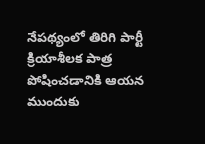నేపథ్యంలో తిరిగి పార్టీ క్రియాశీలక పాత్ర పోషించడానికి ఆయన ముందుకు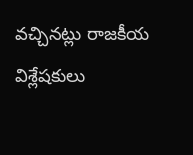వచ్చినట్లు రాజకీయ విశ్లేషకులు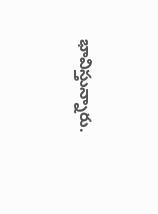భావిస్తున్నారు.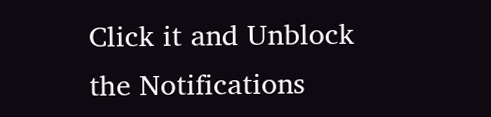Click it and Unblock the Notifications